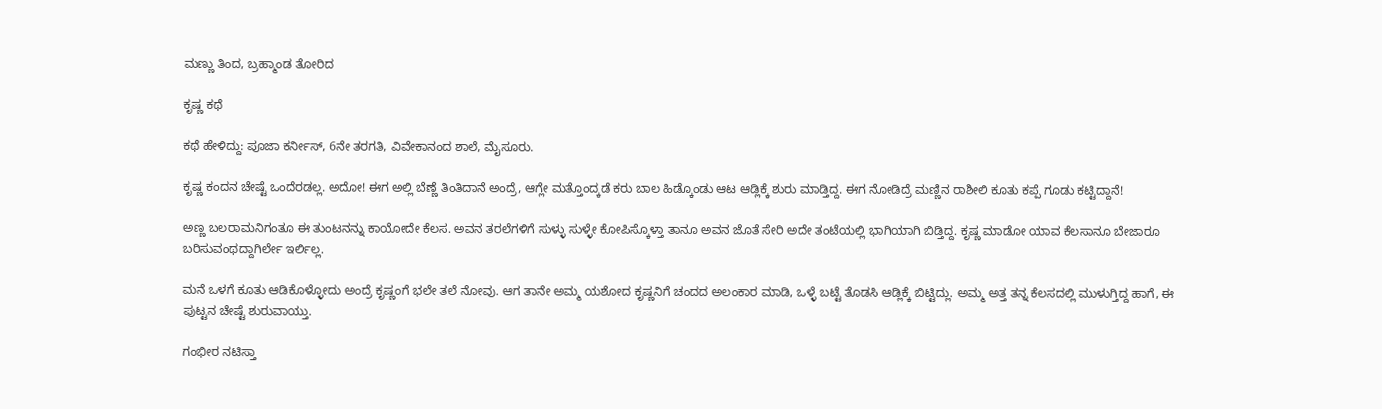ಮಣ್ಣು ತಿಂದ, ಬ್ರಹ್ಮಾಂಡ ತೋರಿದ

ಕೃಷ್ಣ ಕಥೆ

ಕಥೆ ಹೇಳಿದ್ದು: ಪೂಜಾ ಕರ್ನೀಸ್‌, 6ನೇ ತರಗತಿ, ವಿವೇಕಾನಂದ ಶಾಲೆ, ಮೈಸೂರು.

ಕೃಷ್ಣ ಕಂದನ ಚೇಷ್ಟೆ ಒಂದೆರಡಲ್ಲ. ಅದೋ! ಈಗ ಅಲ್ಲಿ ಬೆಣ್ಣೆ ತಿಂತಿದಾನೆ ಅಂದ್ರೆ, ಆಗ್ಲೇ ಮತ್ತೊಂದ್ಕಡೆ ಕರು ಬಾಲ ಹಿಡ್ಕೊಂಡು ಆಟ ಆಡ್ಲಿಕ್ಕೆ ಶುರು ಮಾಡ್ತಿದ್ದ. ಈಗ ನೋಡಿದ್ರೆ ಮಣ್ಣಿನ ರಾಶೀಲಿ ಕೂತು ಕಪ್ಪೆ ಗೂಡು ಕಟ್ಟಿದ್ದಾನೆ!

ಅಣ್ಣ ಬಲರಾಮನಿಗಂತೂ ಈ ತುಂಟನನ್ನು ಕಾಯೋದೇ ಕೆಲಸ. ಅವನ ತರಲೆಗಳಿಗೆ ಸುಳ್ಳು ಸುಳ್ಳೇ ಕೋಪಿಸ್ಕೊಳ್ತಾ ತಾನೂ ಅವನ ಜೊತೆ ಸೇರಿ ಅದೇ ತಂಟೆಯಲ್ಲಿ ಭಾಗಿಯಾಗಿ ಬಿಡ್ತಿದ್ದ. ಕೃಷ್ಣ ಮಾಡೋ ಯಾವ ಕೆಲಸಾನೂ ಬೇಜಾರೂ ಬರಿಸುವಂಥದ್ದಾಗಿರ್ಲೇ ಇರ್ಲಿಲ್ಲ.

ಮನೆ ಒಳಗೆ ಕೂತು ಆಡಿಕೊಳ್ಳೋದು ಅಂದ್ರೆ ಕೃಷ್ಣಂಗೆ ಭಲೇ ತಲೆ ನೋವು. ಆಗ ತಾನೇ ಅಮ್ಮ ಯಶೋದ ಕೃಷ್ಣನಿಗೆ ಚಂದದ ಅಲಂಕಾರ ಮಾಡಿ, ಒಳ್ಳೆ ಬಟ್ಟೆ ತೊಡಸಿ ಆಡ್ಲಿಕ್ಕೆ ಬಿಟ್ಟಿದ್ಲು. ಅಮ್ಮ ಅತ್ತ ತನ್ನ ಕೆಲಸದಲ್ಲಿ ಮುಳುಗ್ತಿದ್ದ ಹಾಗೆ, ಈ ಪುಟ್ಟನ ಚೇಷ್ಟೆ ಶುರುವಾಯ್ತು.

ಗಂಭೀರ ನಟಿಸ್ತಾ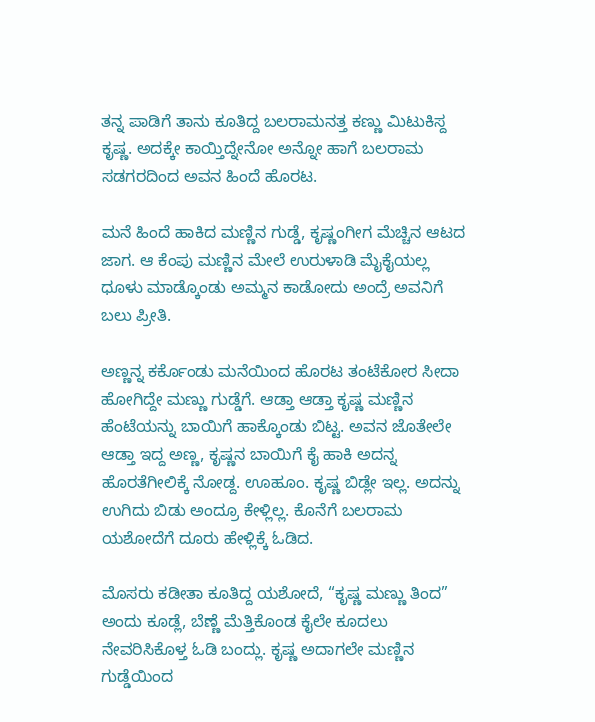ತನ್ನ ಪಾಡಿಗೆ ತಾನು ಕೂತಿದ್ದ ಬಲರಾಮನತ್ತ ಕಣ್ಣು ಮಿಟುಕಿಸ್ದ ಕೃಷ್ಣ. ಅದಕ್ಕೇ ಕಾಯ್ತಿದ್ನೇನೋ ಅನ್ನೋ ಹಾಗೆ ಬಲರಾಮ ಸಡಗರದಿಂದ ಅವನ ಹಿಂದೆ ಹೊರಟ.

ಮನೆ ಹಿಂದೆ ಹಾಕಿದ ಮಣ್ಣಿನ ಗುಡ್ಡೆ, ಕೃಷ್ಣಂಗೀಗ ಮೆಚ್ಚಿನ ಆಟದ ಜಾಗ. ಆ ಕೆಂಪು ಮಣ್ಣಿನ ಮೇಲೆ ಉರುಳಾಡಿ ಮೈಕೈಯಲ್ಲ ಧೂಳು ಮಾಡ್ಕೊಂಡು ಅಮ್ಮನ ಕಾಡೋದು ಅಂದ್ರೆ ಅವನಿಗೆ ಬಲು ಪ್ರೀತಿ.

ಅಣ್ಣನ್ನ ಕರ್ಕೊಂಡು ಮನೆಯಿಂದ ಹೊರಟ ತಂಟೆಕೋರ ಸೀದಾ ಹೋಗಿದ್ದೇ ಮಣ್ಣು ಗುಡ್ಡೆಗೆ. ಆಡ್ತಾ ಆಡ್ತಾ ಕೃಷ್ಣ ಮಣ್ಣಿನ ಹೆಂಟೆಯನ್ನು ಬಾಯಿಗೆ ಹಾಕ್ಕೊಂಡು ಬಿಟ್ಟ. ಅವನ ಜೊತೇಲೇ ಆಡ್ತಾ ಇದ್ದ ಅಣ್ಣ, ಕೃಷ್ಣನ ಬಾಯಿಗೆ ಕೈ ಹಾಕಿ ಅದನ್ನ ಹೊರತೆಗೀಲಿಕ್ಕೆ ನೋಡ್ದ. ಊಹೂಂ. ಕೃಷ್ಣ ಬಿಡ್ಲೇ ಇಲ್ಲ. ಅದನ್ನು ಉಗಿದು ಬಿಡು ಅಂದ್ರೂ ಕೇಳ್ಲಿಲ್ಲ. ಕೊನೆಗೆ ಬಲರಾಮ ಯಶೋದೆಗೆ ದೂರು ಹೇಳ್ಲಿಕ್ಕೆ ಓಡಿದ.

ಮೊಸರು ಕಡೀತಾ ಕೂತಿದ್ದ ಯಶೋದೆ, “ಕೃಷ್ಣ ಮಣ್ಣು ತಿಂದ” ಅಂದು ಕೂಡ್ಲೆ, ಬೆಣ್ಣೆ ಮೆತ್ತಿಕೊಂಡ ಕೈಲೇ ಕೂದಲು ನೇವರಿಸಿಕೊಳ್ತ ಓಡಿ ಬಂದ್ಲು. ಕೃಷ್ಣ ಅದಾಗಲೇ ಮಣ್ಣಿನ ಗುಡ್ಡೆಯಿಂದ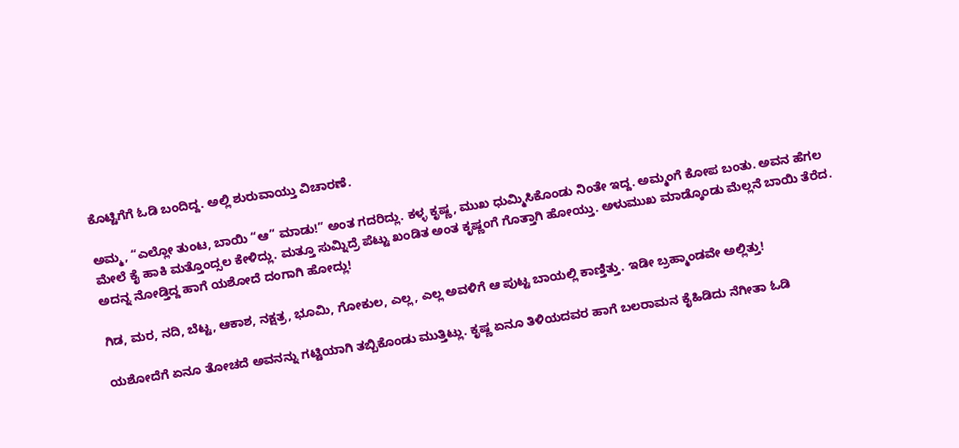ಕೊಟ್ಟಿಗೆಗೆ ಓಡಿ ಬಂದಿದ್ದ. ಅಲ್ಲಿ ಶುರುವಾಯ್ತು ವಿಚಾರಣೆ.

ಅಮ್ಮ, “ಎಲ್ಲೋ ತುಂಟ, ಬಾಯಿ “ಆ” ಮಾಡು!” ಅಂತ ಗದರಿದ್ಲು. ಕಳ್ಳ ಕೃಷ್ಣ, ಮುಖ ಧುಮ್ಮಿಸಿಕೊಂಡು ನಿಂತೇ ಇದ್ದ. ಅಮ್ಮಂಗೆ ಕೋಪ ಬಂತು. ಅವನ ಹೆಗಲ ಮೇಲೆ ಕೈ ಹಾಕಿ ಮತ್ತೊಂದ್ಸಲ ಕೇಳಿದ್ಲು. ಮತ್ತೂ ಸುಮ್ನಿದ್ರೆ ಪೆಟ್ಟು ಖಂಡಿತ ಅಂತ ಕೃಷ್ಣಂಗೆ ಗೊತ್ತಾಗಿ ಹೋಯ್ತು. ಅಳುಮುಖ ಮಾಡ್ಕೊಂಡು ಮೆಲ್ಲನೆ ಬಾಯಿ ತೆರೆದ. ಅದನ್ನ ನೋಡ್ತಿದ್ದ ಹಾಗೆ ಯಶೋದೆ ದಂಗಾಗಿ ಹೋದ್ಲು!

ಗಿಡ, ಮರ, ನದಿ, ಬೆಟ್ಟ, ಆಕಾಶ, ನಕ್ಷತ್ರ, ಭೂಮಿ, ಗೋಕುಲ, ಎಲ್ಲ, ಎಲ್ಲ ಅವಳಿಗೆ ಆ ಪುಟ್ಟ ಬಾಯಲ್ಲಿ ಕಾಣ್ತಿತ್ತು. ಇಡೀ ಬ್ರಹ್ಮಾಂಡವೇ ಅಲ್ಲಿತ್ತು!

ಯಶೋದೆಗೆ ಏನೂ ತೋಚದೆ ಅವನನ್ನು ಗಟ್ಟಿಯಾಗಿ ತಬ್ಬಿಕೊಂಡು ಮುತ್ತಿಟ್ಲು. ಕೃಷ್ಣ ಏನೂ ತಿಳಿಯದವರ ಹಾಗೆ ಬಲರಾಮನ ಕೈಹಿಡಿದು ನೆಗೀತಾ ಓಡಿ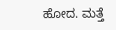ಹೋದ. ಮತ್ತೆ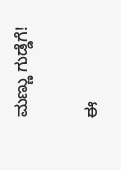ಮಣ್ಣು ಗುಡ್ಡೆಗೆ!

ಈ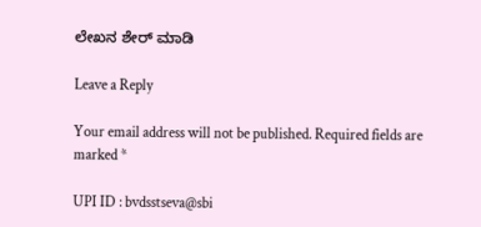ಲೇಖನ ಶೇರ್ ಮಾಡಿ

Leave a Reply

Your email address will not be published. Required fields are marked *

UPI ID : bvdsstseva@sbi